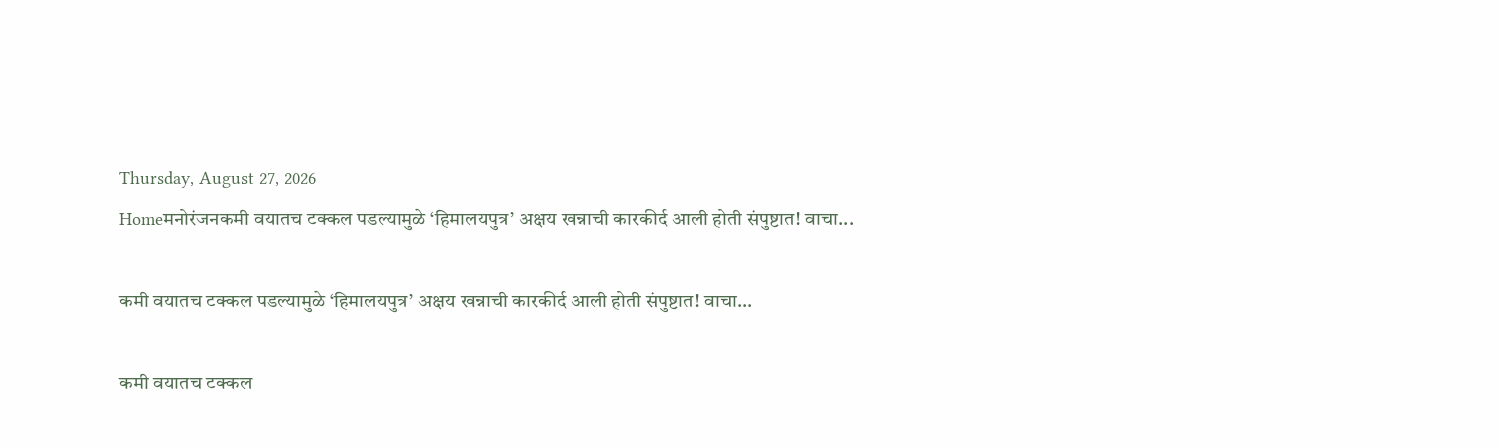Thursday, August 27, 2026
Homeमनोरंजनकमी वयातच टक्कल पडल्यामुळे ‘हिमालयपुत्र’ अक्षय खन्नाची कारकीर्द आली होती संपुष्टात! वाचा...

कमी वयातच टक्कल पडल्यामुळे ‘हिमालयपुत्र’ अक्षय खन्नाची कारकीर्द आली होती संपुष्टात! वाचा…

कमी वयातच टक्कल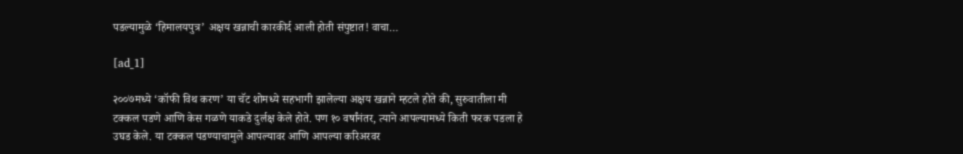पडल्यामुळे ‘हिमालयपुत्र’ अक्षय खन्नाची कारकीर्द आली होती संपुष्टात! वाचा…

[ad_1]

२००७मध्ये ‘कॉफी विथ करण’ या चॅट शोमध्ये सहभागी झालेल्या अक्षय खन्नाने म्हटले होते की, सुरुवातीला मी टक्कल पडणे आणि केस गळणे याकडे दुर्लक्ष केले होते. पण १० वर्षांनंतर, त्याने आपल्यामध्ये किती फरक पडला हे उघड केले. या टक्कल पडण्याचामुले आपल्यावर आणि आपल्या करिअरवर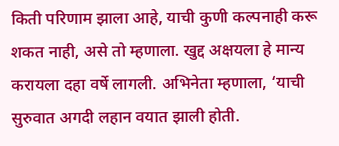किती परिणाम झाला आहे, याची कुणी कल्पनाही करू शकत नाही, असे तो म्हणाला. खुद्द अक्षयला हे मान्य करायला दहा वर्षे लागली. अभिनेता म्हणाला, ‘याची सुरुवात अगदी लहान वयात झाली होती.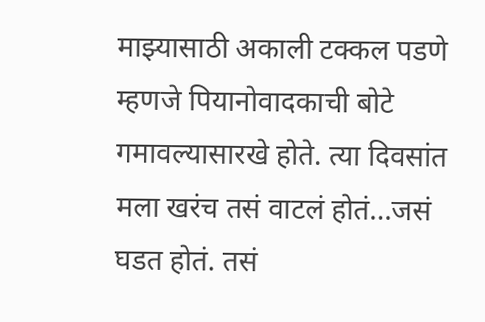माझ्यासाठी अकाली टक्कल पडणे म्हणजे पियानोवादकाची बोटे गमावल्यासारखे होते. त्या दिवसांत मला खरंच तसं वाटलं होतं…जसं घडत होतं. तसं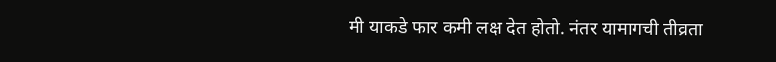मी याकडे फार कमी लक्ष देत होतो. नंतर यामागची तीव्रता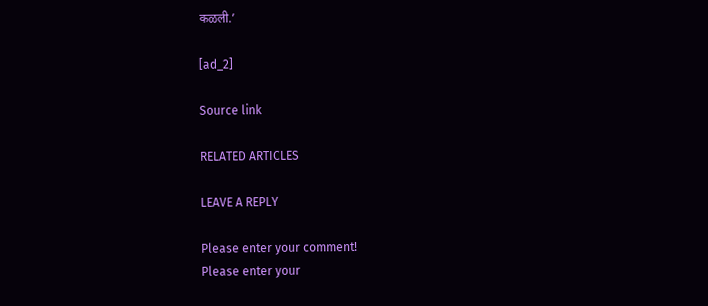कळली.’

[ad_2]

Source link

RELATED ARTICLES

LEAVE A REPLY

Please enter your comment!
Please enter your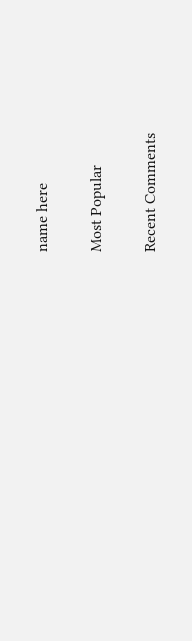name here

Most Popular

Recent Comments